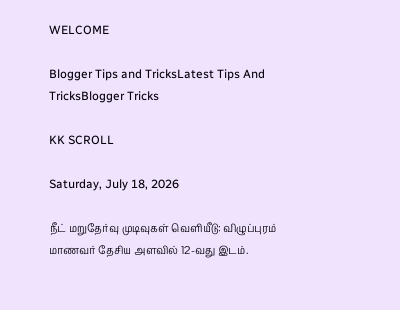WELCOME

Blogger Tips and TricksLatest Tips And TricksBlogger Tricks

KK SCROLL

Saturday, July 18, 2026

நீட் மறுதேர்வு முடிவுகள் வெளியீடு: விழுப்புரம் மாணவர் தேசிய அளவில் 12-வது இடம்.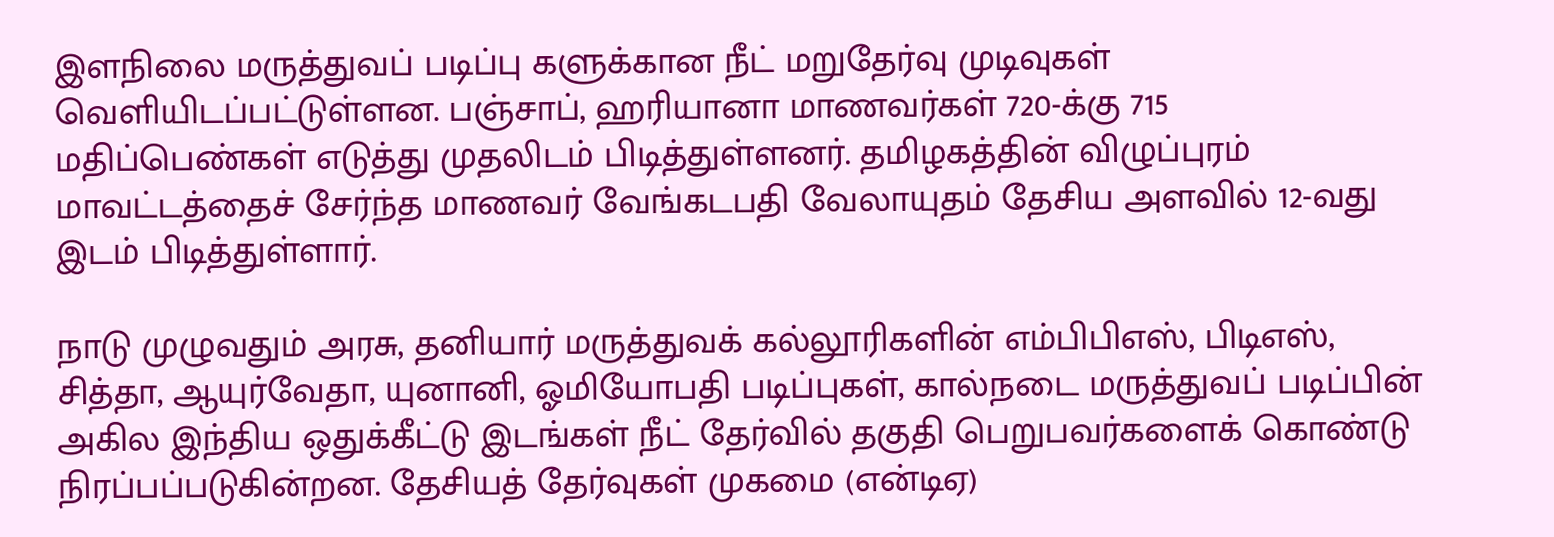இளநிலை மருத்துவப் படிப்பு களுக்கான நீட் மறுதேர்வு முடிவுகள் வெளியிடப்பட்டுள்ளன. பஞ்சாப், ஹரியானா மாணவர்கள் 720-க்கு 715 மதிப்பெண்கள் எடுத்து முதலிடம் பிடித்துள்ளனர். தமிழகத்தின் விழுப்புரம் மாவட்டத்தைச் சேர்ந்த மாணவர் வேங்கடபதி வேலாயுதம் தேசிய அளவில் 12-வது இடம் பிடித்துள்ளார்.

நாடு முழுவதும் அரசு, தனியார் மருத்துவக் கல்லூரிகளின் எம்பிபிஎஸ், பிடிஎஸ், சித்தா, ஆயுர்வேதா, யுனானி, ஓமியோபதி படிப்புகள், கால்நடை மருத்துவப் படிப்பின் அகில இந்திய ஒதுக்கீட்டு இடங்கள் நீட் தேர்வில் தகுதி பெறுபவர்களைக் கொண்டு நிரப்பப்படுகின்றன. தேசியத் தேர்வுகள் முகமை (என்டிஏ)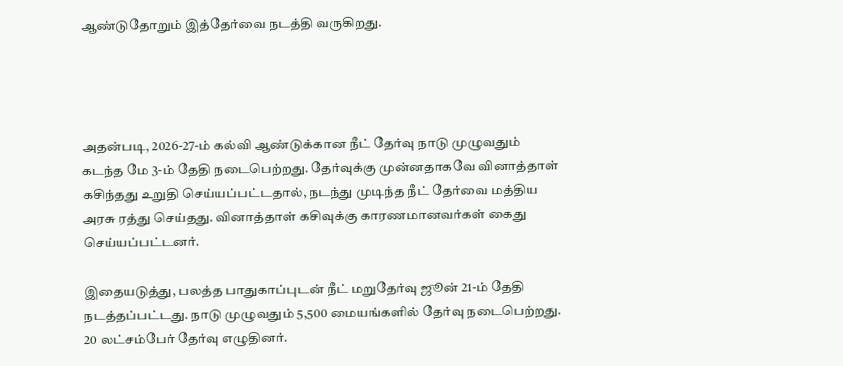ஆண்டுதோறும் இத்தேர்வை நடத்தி வருகிறது.




அதன்படி, 2026-27-ம் கல்வி ஆண்டுக்கான நீட் தேர்வு நாடு முழுவதும் கடந்த மே 3-ம் தேதி நடைபெற்றது. தேர்வுக்கு முன்னதாகவே வினாத்தாள் கசிந்தது உறுதி செய்யப்பட்டதால், நடந்து முடிந்த நீட் தேர்வை மத்திய அரசு ரத்து செய்தது. வினாத்தாள் கசிவுக்கு காரணமானவர்கள் கைது செய்யப்பட்டனர்.

இதையடுத்து, பலத்த பாதுகாப்புடன் நீட் மறுதேர்வு ஜூன் 21-ம் தேதி நடத்தப்பட்டது. நாடு முழுவதும் 5,500 மையங்களில் தேர்வு நடைபெற்றது. 20 லட்சம்பேர் தேர்வு எழுதினர்.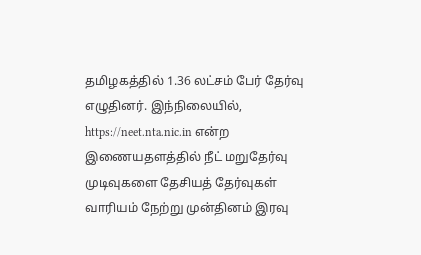தமிழகத்தில் 1.36 லட்சம் பேர் தேர்வு எழுதினர். இந்நிலையில், https://neet.nta.nic.in என்ற இணையதளத்தில் நீட் மறுதேர்வு முடிவுகளை தேசியத் தேர்வுகள் வாரியம் நேற்று முன்தினம் இரவு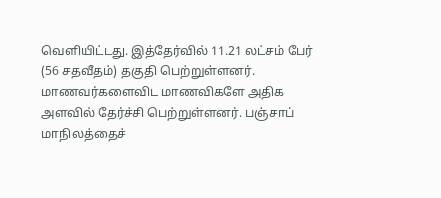வெளியிட்டது. இத்தேர்வில் 11.21 லட்சம் பேர் (56 சதவீதம்) தகுதி பெற்றுள்ளனர். மாணவர்களைவிட மாணவிகளே அதிக அளவில் தேர்ச்சி பெற்றுள்ளனர். பஞ்சாப் மாநிலத்தைச்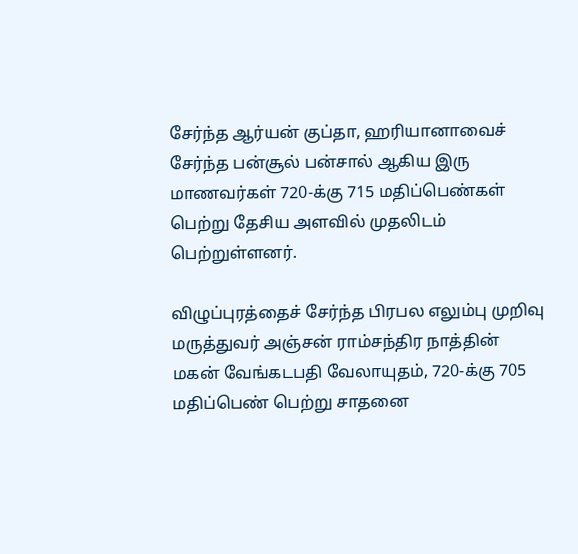சேர்ந்த ஆர்யன் குப்தா, ஹரியானாவைச் சேர்ந்த பன்சூல் பன்சால் ஆகிய இரு மாணவர்கள் 720-க்கு 715 மதிப்பெண்கள் பெற்று தேசிய அளவில் முதலிடம் பெற்றுள்ளனர்.

விழுப்புரத்தைச் சேர்ந்த பிரபல எலும்பு முறிவு மருத்துவர் அஞ்சன் ராம்சந்திர நாத்தின் மகன் வேங்கடபதி வேலாயுதம், 720-க்கு 705 மதிப்பெண் பெற்று சாதனை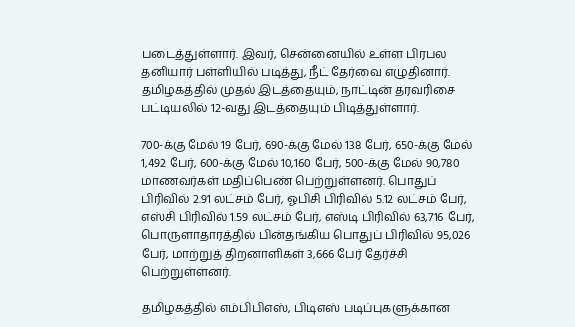படைத்துள்ளார். இவர், சென்னையில் உள்ள பிரபல தனியார் பள்ளியில் படித்து, நீட் தேர்வை எழுதினார். தமிழகத்தில் முதல் இடத்தையும், நாட்டின் தரவரிசை பட்டியலில் 12-வது இடத்தையும் பிடித்துள்ளார்.

700-க்கு மேல் 19 பேர், 690-க்கு மேல் 138 பேர், 650-க்கு மேல் 1,492 பேர், 600-க்கு மேல் 10,160 பேர், 500-க்கு மேல் 90,780 மாணவர்கள் மதிப்பெண் பெற்றுள்ளனர். பொதுப் பிரிவில் 2.91 லட்சம் பேர், ஓபிசி பிரிவில் 5.12 லட்சம் பேர், எஸ்சி பிரிவில் 1.59 லட்சம் பேர், எஸ்டி பிரிவில் 63,716 பேர், பொருளாதாரத்தில் பின்தங்கிய பொதுப் பிரிவில் 95,026 பேர், மாற்றுத் திறனாளிகள் 3,666 பேர் தேர்ச்சி பெற்றுள்ளனர்.

தமிழகத்தில் எம்பிபிஎஸ், பிடிஎஸ் படிப்புகளுக்கான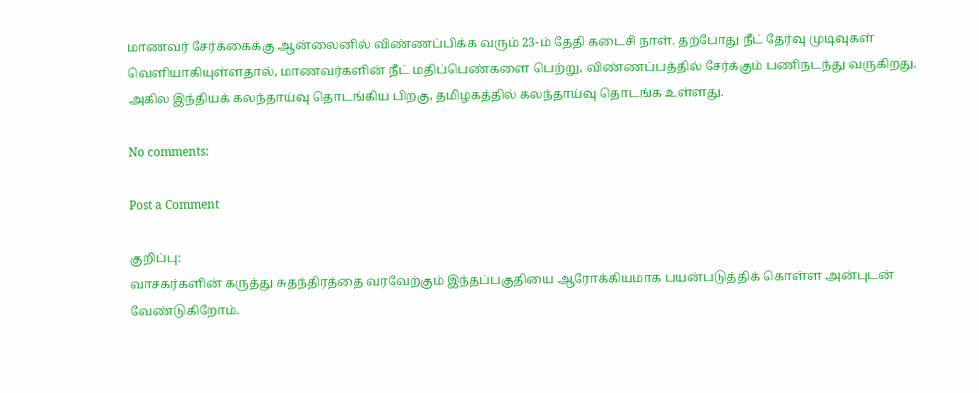மாணவர் சேர்க்கைக்கு ஆன்லைனில் விண்ணப்பிக்க வரும் 23-ம் தேதி கடைசி நாள். தற்போது நீட் தேர்வு முடிவுகள் வெளியாகியுள்ளதால், மாணவர்களின் நீட் மதிப்பெண்களை பெற்று, விண்ணப்பத்தில் சேர்க்கும் பணிநடந்து வருகிறது. அகில இந்தியக் கலந்தாய்வு தொடங்கிய பிறகு, தமிழகத்தில் கலந்தாய்வு தொடங்க உள்ளது.

No comments:

Post a Comment

குறிப்பு:
வாசகர்களின் கருத்து சுதந்திரத்தை வரவேற்கும் இந்தப்பகுதியை ஆரோக்கியமாக பயன்படுத்திக் கொள்ள அன்புடன் வேண்டுகிறோம்.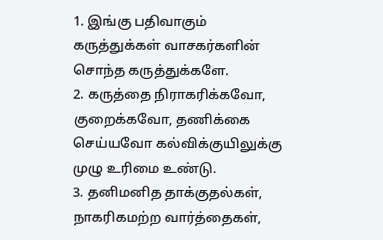1. இங்கு பதிவாகும் கருத்துக்கள் வாசகர்களின் சொந்த கருத்துக்களே.
2. கருத்தை நிராகரிக்கவோ, குறைக்கவோ, தணிக்கை செய்யவோ கல்விக்குயிலுக்கு முழு உரிமை உண்டு.
3. தனிமனித தாக்குதல்கள், நாகரிகமற்ற வார்த்தைகள்,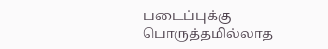படைப்புக்கு பொருத்தமில்லாத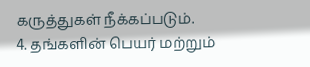கருத்துகள் நீக்கப்படும்.
4. தங்களின் பெயர் மற்றும்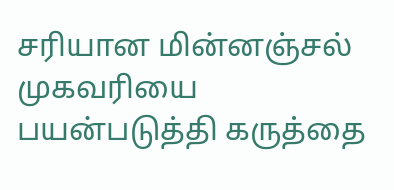சரியான மின்னஞ்சல் முகவரியை பயன்படுத்தி கருத்தை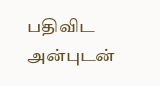பதிவிட அன்புடன்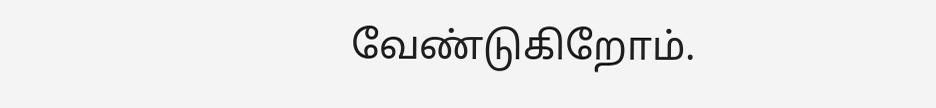வேண்டுகிறோம்.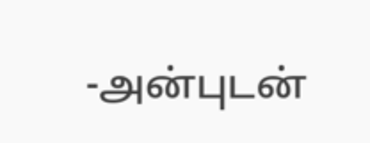-அன்புடன்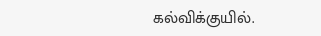கல்விக்குயில்.